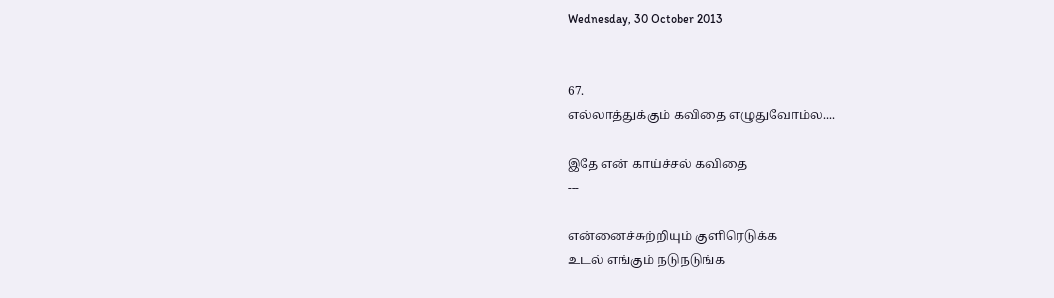Wednesday, 30 October 2013


67.
எல்லாத்துக்கும் கவிதை எழுதுவோம்ல....

இதே என் காய்ச்சல் கவிதை
---

என்னைச்சுற்றியும் குளிரெடுக்க
உடல் எங்கும் நடுநடுங்க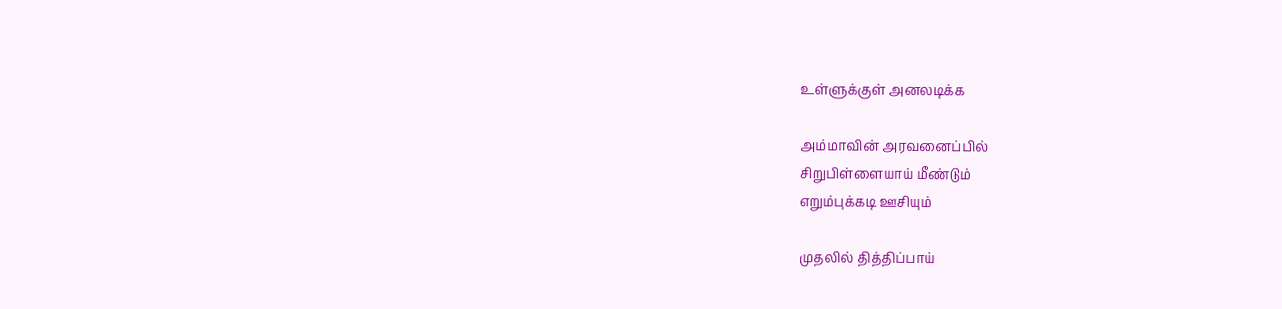உள்ளுக்குள் அனலடிக்க

அம்மாவின் அரவனைப்பில்
சிறுபிள்ளையாய் மீண்டும்
எறும்புக்கடி ஊசியும்

முதலில் தித்திப்பாய்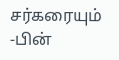சர்கரையும் -பின்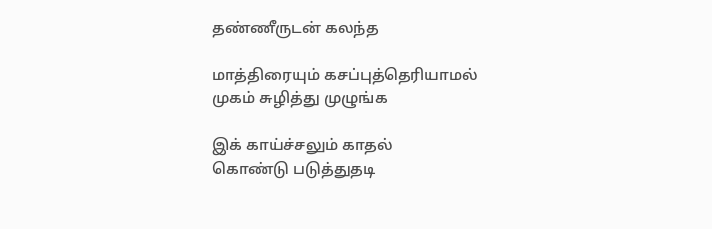தண்ணீருடன் கலந்த

மாத்திரையும் கசப்புத்தெரியாமல்
முகம் சுழித்து முழுங்க

இக் காய்ச்சலும் காதல்
கொண்டு படுத்துதடி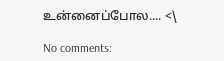உன்னைப்போல.... <\

No comments: